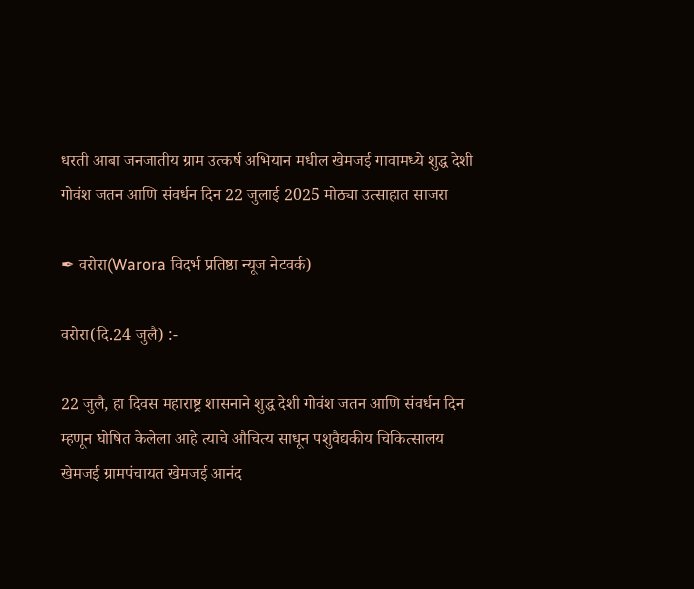धरती आबा जनजातीय ग्राम उत्कर्ष अभियान मधील खेमजई गावामध्ये शुद्ध देशी गोवंश जतन आणि संवर्धन दिन 22 जुलाई 2025 मोठ्या उत्साहात साजरा

✒ वरोरा(Warora विदर्भ प्रतिष्ठा न्यूज नेटवर्क)

वरोरा(दि.24 जुलै) :-

22 जुलै, हा दिवस महाराष्ट्र शासनाने शुद्ध देशी गोवंश जतन आणि संवर्धन दिन म्हणून घोषित केलेला आहे त्याचे औचित्य साधून पशुवैद्यकीय चिकित्सालय खेमजई ग्रामपंचायत खेमजई आनंद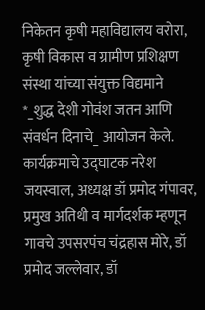निकेतन कृषी महाविद्यालय वरोरा, कृषी विकास व ग्रामीण प्रशिक्षण संस्था यांच्या संयुक्त विद्यमाने *_शुद्ध देशी गोवंश जतन आणि संवर्धन दिनाचे_ आयोजन केले. कार्यक्रमाचे उद्घाटक नरेश जयस्वाल, अध्यक्ष डॉ प्रमोद गंपावर, प्रमुख अतिथी व मार्गदर्शक म्हणून गावचे उपसरपंच चंद्रहास मोरे, डॉ प्रमोद जल्लेवार, डॉ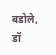बडोले, डॉ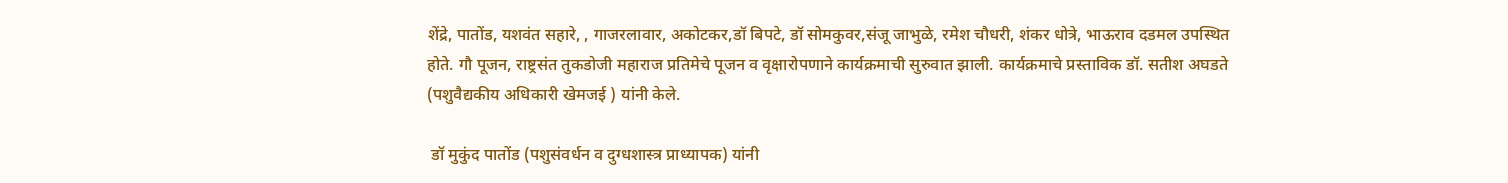शेंद्रे, पातोंड, यशवंत सहारे, , गाजरलावार, अकोटकर,डॉ बिपटे, डॉ सोमकुवर,संजू जाभुळे, रमेश चौधरी, शंकर धोत्रे, भाऊराव दडमल उपस्थित होते. गौ पूजन, राष्ट्रसंत तुकडोजी महाराज प्रतिमेचे पूजन व वृक्षारोपणाने कार्यक्रमाची सुरुवात झाली. कार्यक्रमाचे प्रस्ताविक डॉ. सतीश अघडते (पशुवैद्यकीय अधिकारी खेमजई ) यांनी केले.

 डॉ मुकुंद पातोंड (पशुसंवर्धन व दुग्धशास्त्र प्राध्यापक) यांनी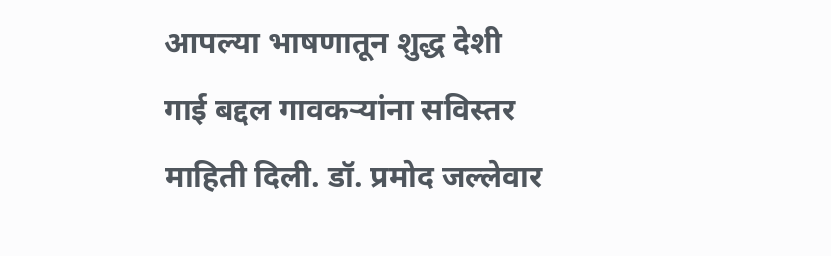आपल्या भाषणातून शुद्ध देशी गाई बद्दल गावकऱ्यांना सविस्तर माहिती दिली. डॉ. प्रमोद जल्लेवार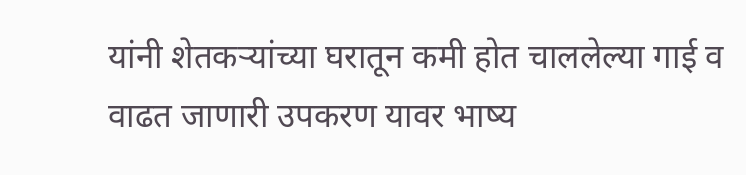यांनी शेतकऱ्यांच्या घरातून कमी होत चाललेल्या गाई व वाढत जाणारी उपकरण यावर भाष्य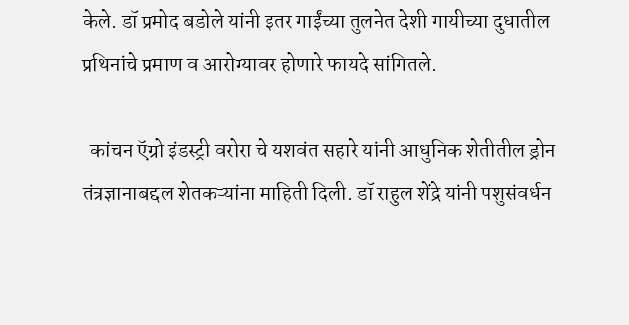केले. डॉ प्रमोद बडोले यांनी इतर गाईंच्या तुलनेत देशी गायीच्या दुधातील प्रथिनांचे प्रमाण व आरोग्यावर होणारे फायदे सांगितले.

  कांचन ऍग्रो इंडस्ट्री वरोरा चे यशवंत सहारे यांनी आधुनिक शेतीतील ड्रोन तंत्रज्ञानाबद्दल शेतकऱ्यांना माहिती दिली. डॉ राहुल शेंद्रे यांनी पशुसंवर्धन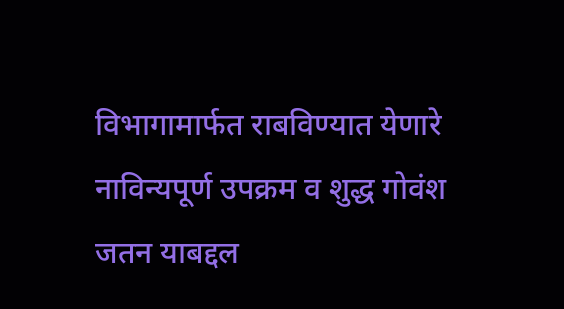विभागामार्फत राबविण्यात येणारे नाविन्यपूर्ण उपक्रम व शुद्ध गोवंश जतन याबद्दल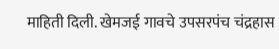माहिती दिली. खेमजई गावचे उपसरपंच चंद्रहास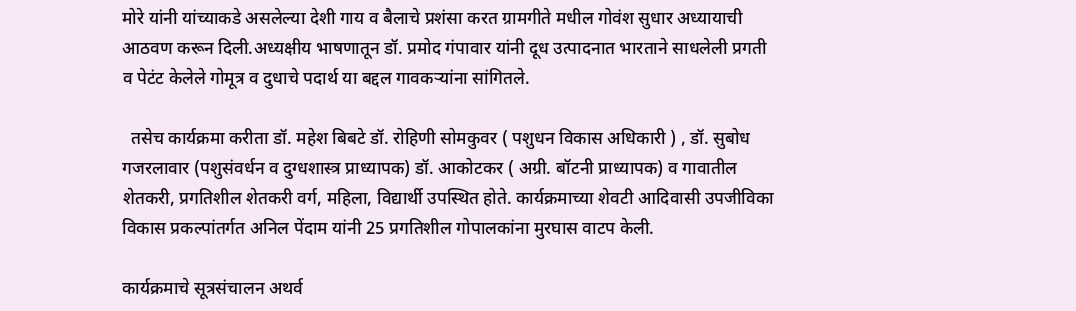मोरे यांनी यांच्याकडे असलेल्या देशी गाय व बैलाचे प्रशंसा करत ग्रामगीते मधील गोवंश सुधार अध्यायाची आठवण करून दिली.अध्यक्षीय भाषणातून डॉ. प्रमोद गंपावार यांनी दूध उत्पादनात भारताने साधलेली प्रगती व पेटंट केलेले गोमूत्र व दुधाचे पदार्थ या बद्दल गावकऱ्यांना सांगितले.

  तसेच कार्यक्रमा करीता डॉ. महेश बिबटे डॉ. रोहिणी सोमकुवर ( पशुधन विकास अधिकारी ) , डॉ. सुबोध गजरलावार (पशुसंवर्धन व दुग्धशास्त्र प्राध्यापक) डॉ. आकोटकर ( अग्री. बॉटनी प्राध्यापक) व गावातील शेतकरी, प्रगतिशील शेतकरी वर्ग, महिला, विद्यार्थी उपस्थित होते. कार्यक्रमाच्या शेवटी आदिवासी उपजीविका विकास प्रकल्पांतर्गत अनिल पेंदाम यांनी 25 प्रगतिशील गोपालकांना मुरघास वाटप केली.

कार्यक्रमाचे सूत्रसंचालन अथर्व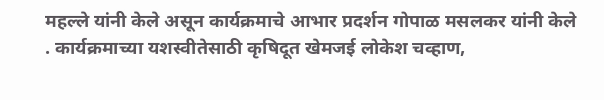महल्ले यांनी केले असून कार्यक्रमाचे आभार प्रदर्शन गोपाळ मसलकर यांनी केले . कार्यक्रमाच्या यशस्वीतेसाठी कृषिदूत खेमजई लोकेश चव्हाण,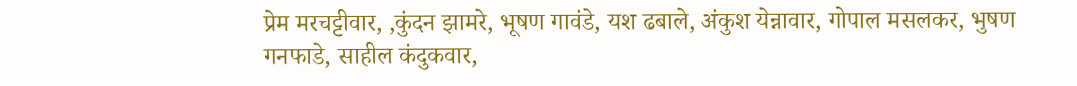प्रेम मरचट्टीवार, ,कुंदन‌ झामरे, भूषण गावंडे, यश ढबाले, अंकुश येन्नावार, गोपाल मसलकर, भुषण गनफाडे, साहील कंदुकवार,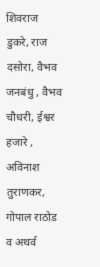शिवराज डुकरे, राज दसोरा, वैभव जनबंधु , वैभव चौधरी, ईश्वर हजारे , अविनाश तुराणकर, गोपाल राठोड व अथर्व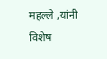महल्ले ,यांनी विशेष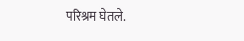परिश्रम घेतले.